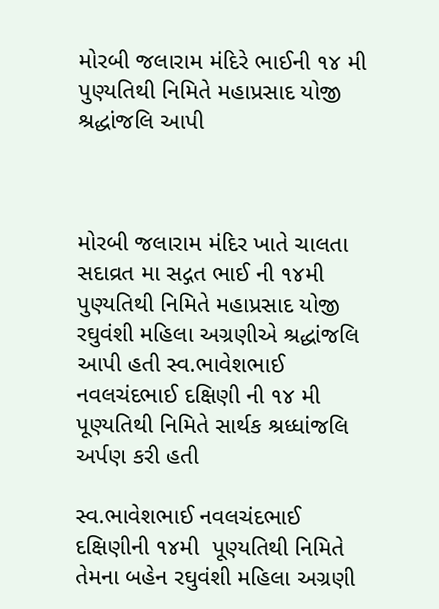મોરબી જલારામ મંદિરે ભાઈની ૧૪ મી પુણ્યતિથી નિમિતે મહાપ્રસાદ યોજી શ્રદ્ધાંજલિ આપી



મોરબી જલારામ મંદિર ખાતે ચાલતા સદાવ્રત મા સદ્ગત ભાઈ ની ૧૪મી પુણ્યતિથી નિમિતે મહાપ્રસાદ યોજી રઘુવંશી મહિલા અગ્રણીએ શ્રદ્ધાંજલિ આપી હતી સ્વ.ભાવેશભાઈ નવલચંદભાઈ દક્ષિણી ની ૧૪ મી પૂણ્યતિથી નિમિતે સાર્થક શ્રધ્ધાંજલિ અર્પણ કરી હતી

સ્વ.ભાવેશભાઈ નવલચંદભાઈ દક્ષિણીની ૧૪મી  પૂણ્યતિથી નિમિતે તેમના બહેન રઘુવંશી મહિલા અગ્રણી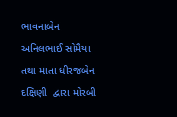ભાવનાબેન અનિલભાઈ સોમૈયા તથા માતા ધીરજબેન દક્ષિણી  દ્વારા મોરબી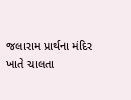જલારામ પ્રાર્થના મંદિર ખાતે ચાલતા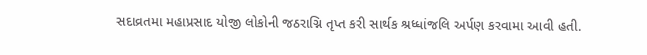સદાવ્રતમા મહાપ્રસાદ યોજી લોકોની જઠરાગ્નિ તૃપ્ત કરી સાર્થક શ્રધ્ધાંજલિ અર્પણ કરવામા આવી હતી.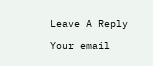Leave A Reply

Your email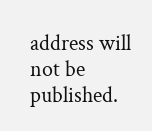address will not be published.